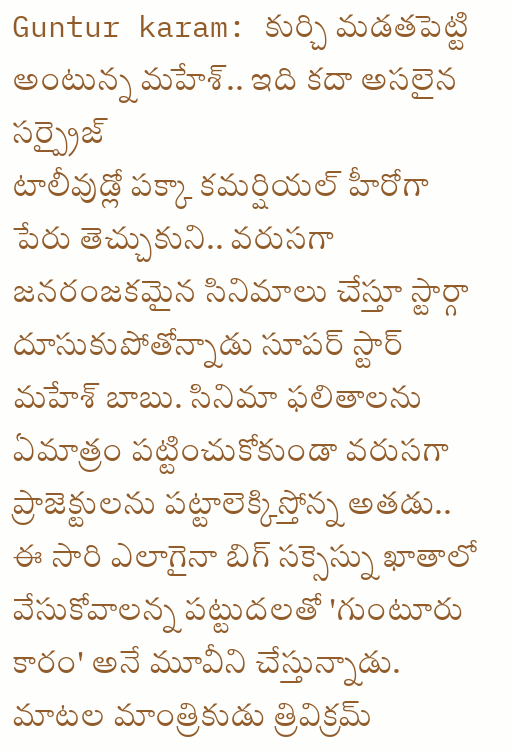Guntur karam: కుర్చి మడతపెట్టి అంటున్న మహేశ్.. ఇది కదా అసలైన సర్ప్రైజ్
టాలీవుడ్లో పక్కా కమర్షియల్ హీరోగా పేరు తెచ్చుకుని.. వరుసగా జనరంజకమైన సినిమాలు చేస్తూ స్టార్గా దూసుకుపోతోన్నాడు సూపర్ స్టార్ మహేశ్ బాబు. సినిమా ఫలితాలను ఏమాత్రం పట్టించుకోకుండా వరుసగా ప్రాజెక్టులను పట్టాలెక్కిస్తోన్న అతడు.. ఈ సారి ఎలాగైనా బిగ్ సక్సెస్ను ఖాతాలో వేసుకోవాలన్న పట్టుదలతో 'గుంటూరు కారం' అనే మూవీని చేస్తున్నాడు.
మాటల మాంత్రికుడు త్రివిక్రమ్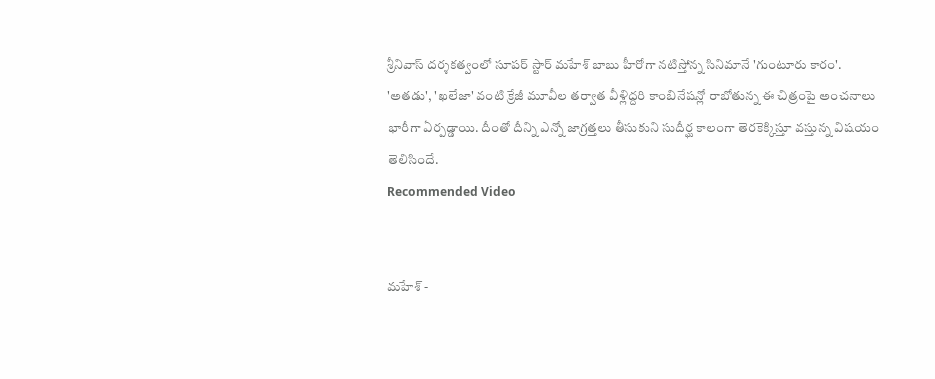శ్రీనివాస్ దర్శకత్వంలో సూపర్ స్టార్ మహేశ్ బాబు హీరోగా నటిస్తోన్న సినిమానే 'గుంటూరు కారం'. 'అతడు', 'ఖలేజా' వంటి క్రేజీ మూవీల తర్వాత వీళ్లిద్దరి కాంబినేషన్లో రాబోతున్న ఈ చిత్రంపై అంచనాలు భారీగా ఏర్పడ్డాయి. దీంతో దీన్ని ఎన్నో జాగ్రత్తలు తీసుకుని సుదీర్ఘ కాలంగా తెరకెక్కిస్తూ వస్తున్న విషయం తెలిసిందే.
Recommended Video


మహేశ్ -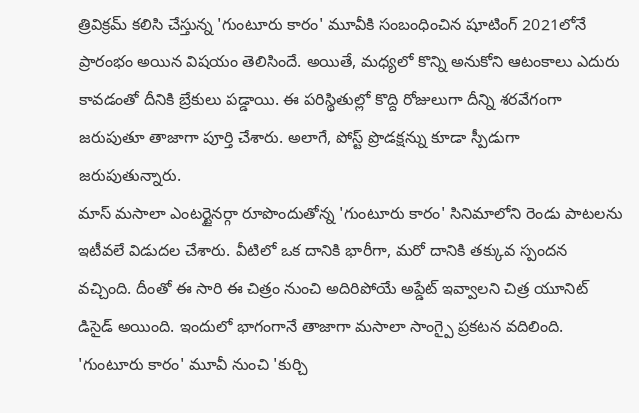త్రివిక్రమ్ కలిసి చేస్తున్న 'గుంటూరు కారం' మూవీకి సంబంధించిన షూటింగ్ 2021లోనే ప్రారంభం అయిన విషయం తెలిసిందే. అయితే, మధ్యలో కొన్ని అనుకోని ఆటంకాలు ఎదురు కావడంతో దీనికి బ్రేకులు పడ్డాయి. ఈ పరిస్థితుల్లో కొద్ది రోజులుగా దీన్ని శరవేగంగా జరుపుతూ తాజాగా పూర్తి చేశారు. అలాగే, పోస్ట్ ప్రొడక్షన్ను కూడా స్పీడుగా జరుపుతున్నారు.
మాస్ మసాలా ఎంటర్టైనర్గా రూపొందుతోన్న 'గుంటూరు కారం' సినిమాలోని రెండు పాటలను ఇటీవలే విడుదల చేశారు. వీటిలో ఒక దానికి భారీగా, మరో దానికి తక్కువ స్పందన వచ్చింది. దీంతో ఈ సారి ఈ చిత్రం నుంచి అదిరిపోయే అప్డేట్ ఇవ్వాలని చిత్ర యూనిట్ డిసైడ్ అయింది. ఇందులో భాగంగానే తాజాగా మసాలా సాంగ్పై ప్రకటన వదిలింది.
'గుంటూరు కారం' మూవీ నుంచి 'కుర్చి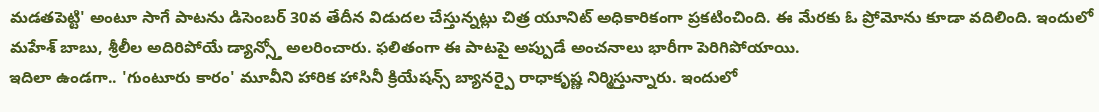మడతపెట్టి' అంటూ సాగే పాటను డిసెంబర్ 30వ తేదీన విడుదల చేస్తున్నట్లు చిత్ర యూనిట్ అధికారికంగా ప్రకటించింది. ఈ మేరకు ఓ ప్రోమోను కూడా వదిలింది. ఇందులో మహేశ్ బాబు, శ్రీలీల అదిరిపోయే డ్యాన్స్తో అలరించారు. ఫలితంగా ఈ పాటపై అప్పుడే అంచనాలు భారీగా పెరిగిపోయాయి.
ఇదిలా ఉండగా.. 'గుంటూరు కారం' మూవీని హారిక హాసినీ క్రియేషన్స్ బ్యానర్పై రాధాకృష్ణ నిర్మిస్తున్నారు. ఇందులో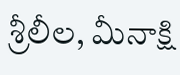శ్రీలీల, మీనాక్షి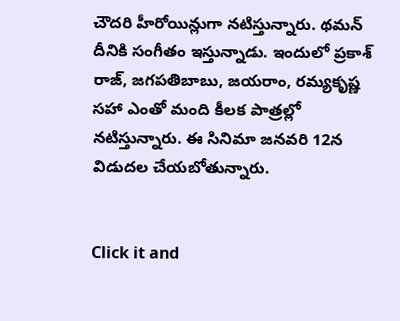చౌదరి హీరోయిన్లుగా నటిస్తున్నారు. థమన్ దీనికి సంగీతం ఇస్తున్నాడు. ఇందులో ప్రకాశ్ రాజ్, జగపతిబాబు, జయరాం, రమ్యకృష్ణ సహా ఎంతో మంది కీలక పాత్రల్లో నటిస్తున్నారు. ఈ సినిమా జనవరి 12న విడుదల చేయబోతున్నారు.


Click it and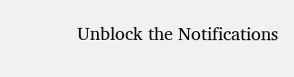Unblock the Notifications